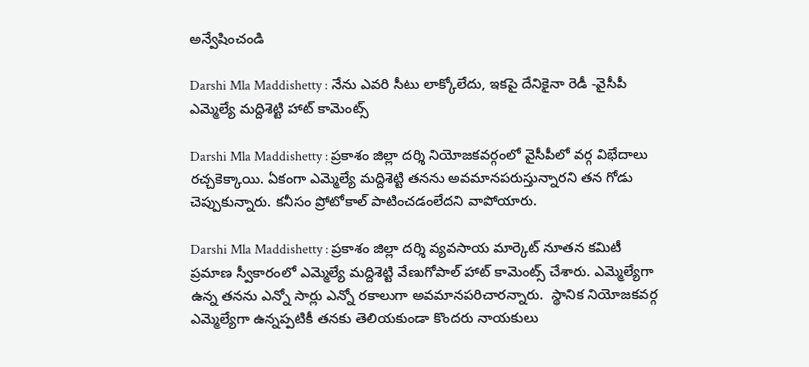అన్వేషించండి

Darshi Mla Maddishetty : నేను ఎవరి సీటు లాక్కోలేదు, ఇకపై దేనికైనా రెడీ -వైసీపీ ఎమ్మెల్యే మద్దిశెట్టి హాట్ కామెంట్స్

Darshi Mla Maddishetty : ప్రకాశం జిల్లా దర్శి నియోజకవర్గంలో వైసీపీలో వర్గ విభేదాలు రచ్చకెక్కాయి. ఏకంగా ఎమ్మెల్యే మద్దిశెట్టి తనను అవమానపరుస్తున్నారని తన గోడు చెప్పుకున్నారు. కనీసం ప్రోటోకాల్ పాటించడంలేదని వాపోయారు.

Darshi Mla Maddishetty : ప్రకాశం జిల్లా దర్శి వ్యవసాయ మార్కెట్ నూతన కమిటీ ప్రమాణ స్వీకారంలో ఎమ్మెల్యే మద్దిశెట్టి వేణుగోపాల్ హాట్ కామెంట్స్ చేశారు. ఎమ్మెల్యేగా ఉన్న తనను ఎన్నో సార్లు ఎన్నో రకాలుగా అవమానపరిచారన్నారు.  స్థానిక నియోజకవర్గ ఎమ్మెల్యేగా ఉన్నప్పటికీ తనకు తెలియకుండా కొందరు నాయకులు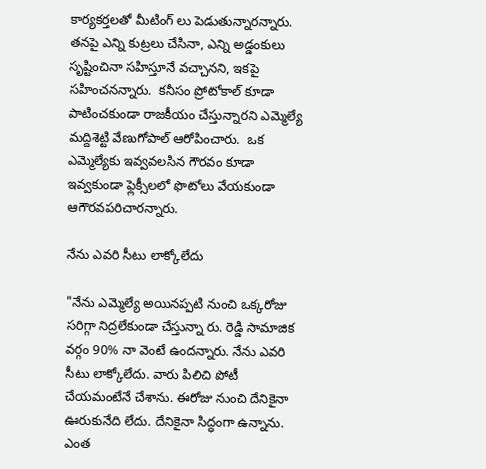కార్యకర్తలతో మీటింగ్ లు పెడుతున్నారన్నారు. తనపై ఎన్ని కుట్రలు చేసినా, ఎన్ని అడ్డంకులు సృష్టించినా సహిస్తూనే వచ్చానని, ఇకపై సహించనన్నారు.  కనీసం ప్రోటోకాల్ కూడా పాటించకుండా రాజకీయం చేస్తున్నారని ఎమ్మెల్యే మద్దిశెట్టి వేణుగోపాల్ ఆరోపించారు.  ఒక ఎమ్మెల్యేకు ఇవ్వవలసిన గౌరవం కూడా ఇవ్వకుండా ఫ్లెక్సీలలో ఫొటోలు వేయకుండా ఆగౌరవపరిచారన్నారు.

నేను ఎవరి సీటు లాక్కోలేదు

"నేను ఎమ్మెల్యే అయినప్పటి నుంచి ఒక్కరోజు సరిగ్గా నిద్రలేకుండా చేస్తున్నా రు. రెడ్డి సామాజిక వర్గం 90% నా వెంటే ఉందన్నారు. నేను ఎవరి సీటు లాక్కోలేదు. వారు పిలిచి పోటీ చేయమంటేనే చేశాను. ఈరోజు నుంచి దేనికైనా ఊరుకునేది లేదు. దేనికైనా సిద్ధంగా ఉన్నాను. ఎంత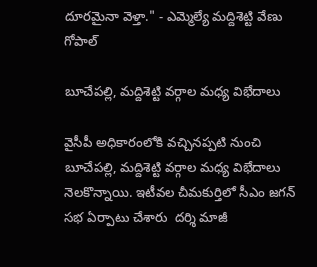దూరమైనా వెళ్తా." - ఎమ్మెల్యే మద్దిశెట్టి వేణు గోపాల్

బూచేపల్లి, మద్దిశెట్టి వర్గాల మధ్య విభేదాలు

వైసీపీ అధికారంలోకి వచ్చినప్పటి నుంచి బూచేపల్లి, మద్దిశెట్టి వర్గాల మధ్య విభేదాలు నెలకొన్నాయి. ఇటీవల చీమకుర్తిలో సీఎం జగన్ సభ ఏర్పాటు చేశారు  దర్శి మాజీ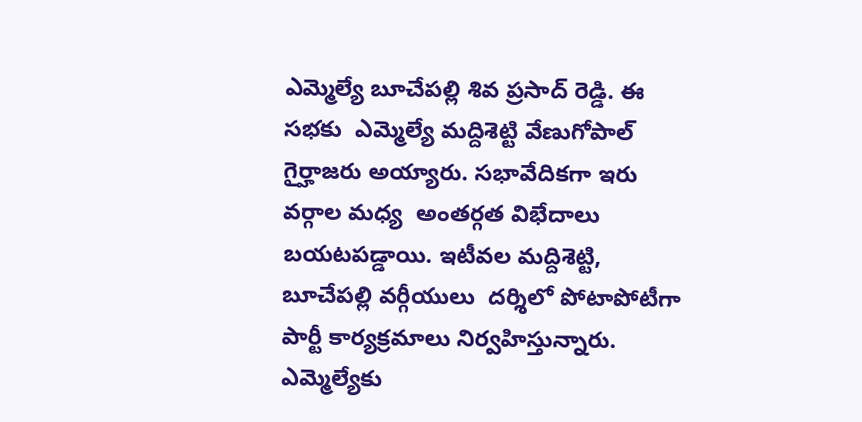ఎమ్మెల్యే బూచేపల్లి శివ ప్రసాద్ రెడ్డి. ఈ సభకు  ఎమ్మెల్యే మద్దిశెట్టి వేణుగోపాల్ గైర్హాజరు అయ్యారు. సభావేదికగా ఇరు వర్గాల మధ్య  అంతర్గత విభేదాలు బయటపడ్డాయి. ఇటీవల మద్దిశెట్టి, బూచేపల్లి వర్గీయులు  దర్శిలో పోటాపోటీగా  పార్టీ కార్యక్రమాలు నిర్వహిస్తున్నారు.  ఎమ్మెల్యేకు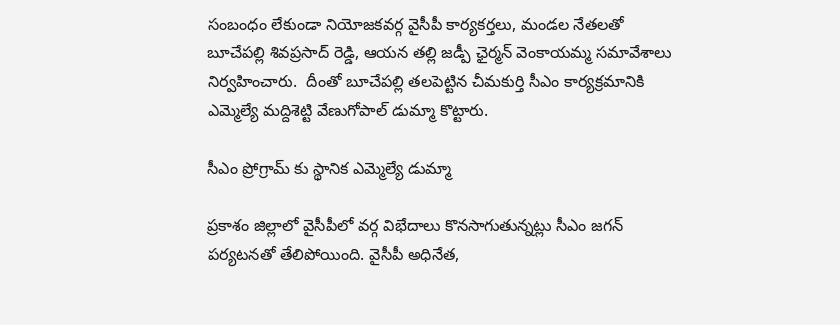సంబంధం లేకుండా నియోజకవర్గ వైసీపీ కార్యకర్తలు, మండల నేతలతో  బూచేపల్లి శివప్రసాద్ రెడ్డి, ఆయన తల్లి జడ్పీ ఛైర్మన్ వెంకాయమ్మ సమావేశాలు నిర్వహించారు.  దీంతో బూచేపల్లి తలపెట్టిన చీమకుర్తి సీఎం కార్యక్రమానికి ఎమ్మెల్యే మద్దిశెట్టి వేణుగోపాల్ డుమ్మా కొట్టారు.

సీఎం ప్రోగ్రామ్ కు స్థానిక ఎమ్మెల్యే డుమ్మా

ప్రకాశం జిల్లాలో వైసీపీలో వర్గ విభేదాలు కొనసాగుతున్నట్లు సీఎం జగన్ పర్యటనతో తేలిపోయింది. వైసీపీ అధినేత,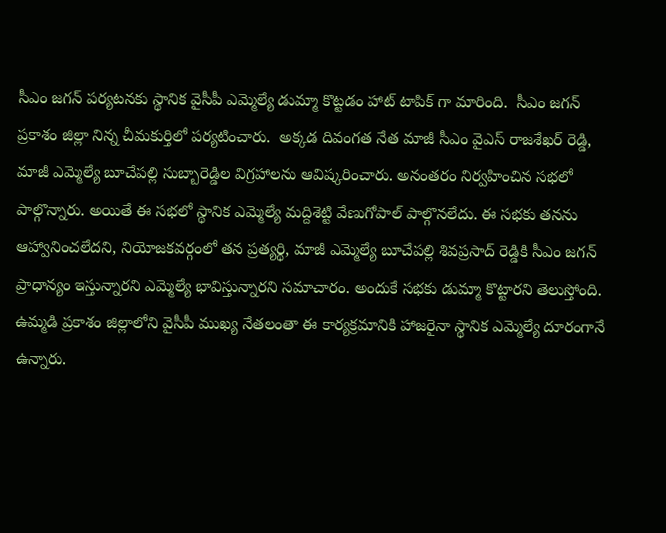సీఎం జగన్ పర్యటనకు స్థానిక వైసీపీ ఎమ్మెల్యే డుమ్మా కొట్టడం హాట్ టాపిక్ గా మారింది.  సీఎం జగన్  ప్రకాశం జిల్లా నిన్న చీమకుర్తిలో పర్యటించారు.  అక్కడ దివంగత నేత మాజీ సీఎం వైఎస్ రాజశేఖర్ రెడ్డి, మాజీ ఎమ్మెల్యే బూచేపల్లి సుబ్బారెడ్డిల విగ్రహాలను ఆవిష్కరించారు. అనంతరం నిర్వహించిన సభలో పాల్గొన్నారు. అయితే ఈ సభలో స్థానిక ఎమ్మెల్యే మద్దిశెట్టి వేణుగోపాల్ పాల్గొనలేదు. ఈ సభకు తనను ఆహ్వానించలేదని, నియోజకవర్గంలో తన ప్రత్యర్థి, మాజీ ఎమ్మెల్యే బూచేపల్లి శివప్రసాద్ రెడ్డికి సీఎం జగన్  ప్రాధాన్యం ఇస్తున్నారని ఎమ్మెల్యే భావిస్తున్నారని సమాచారం. అందుకే సభకు డుమ్మా కొట్టారని తెలుస్తోంది.  ఉమ్మడి ప్రకాశం జిల్లాలోని వైసీపీ ముఖ్య నేతలంతా ఈ కార్యక్రమానికి హాజరైనా స్థానిక ఎమ్మెల్యే దూరంగానే ఉన్నారు.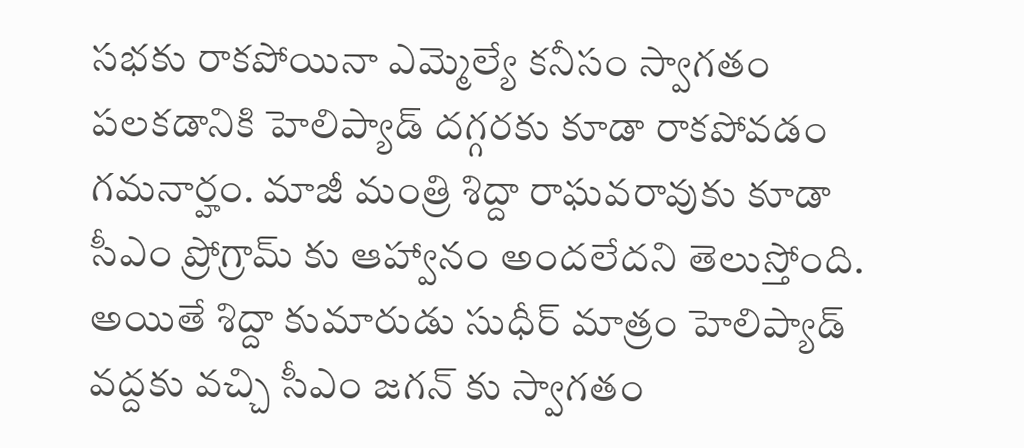సభకు రాకపోయినా ఎమ్మెల్యే కనీసం స్వాగతం పలకడానికి హెలిప్యాడ్‌ దగ్గరకు కూడా రాకపోవడం గమనార్హం. మాజీ మంత్రి శిద్దా రాఘవరావుకు కూడా సీఎం ప్రోగ్రామ్ కు ఆహ్వానం అందలేదని తెలుస్తోంది. అయితే శిద్దా కుమారుడు సుధీర్ మాత్రం హెలిప్యాడ్‌ వద్దకు వచ్చి సీఎం జగన్ కు స్వాగతం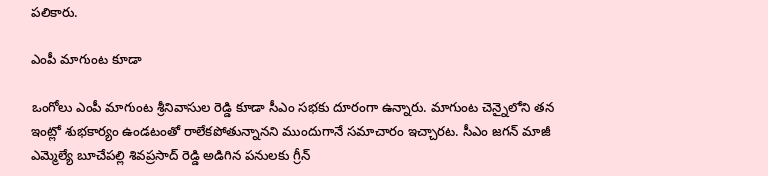పలికారు.

ఎంపీ మాగుంట కూడా

ఒంగోలు ఎంపీ మాగుంట శ్రీనివాసుల రెడ్డి కూడా సీఎం సభకు దూరంగా ఉన్నారు. మాగుంట చెన్నైలోని తన ఇంట్లో శుభకార్యం ఉండటంతో రాలేకపోతున్నానని ముందుగానే సమాచారం ఇచ్చారట. సీఎం జగన్ మాజీ ఎమ్మెల్యే బూచేపల్లి శివప్రసాద్ రెడ్డి అడిగిన పనులకు గ్రీన్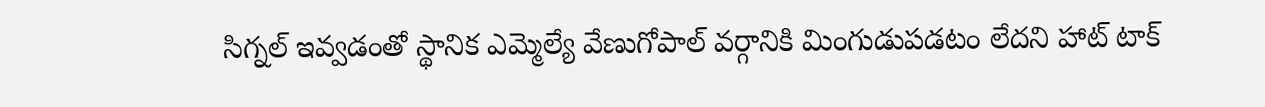సిగ్నల్ ఇవ్వడంతో స్థానిక ఎమ్మెల్యే వేణుగోపాల్ వర్గానికి మింగుడుపడటం లేదని హాట్ టాక్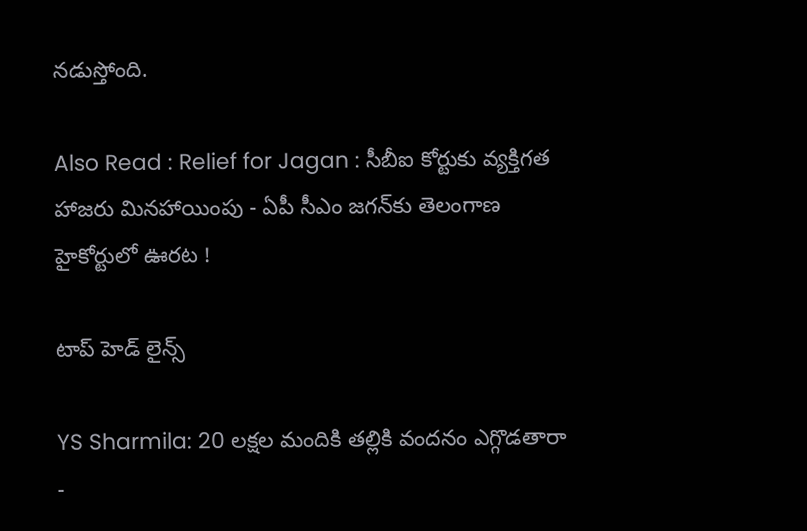నడుస్తోంది.

Also Read : Relief for Jagan : సీబీఐ కోర్టుకు వ్యక్తిగత హాజరు మినహాయింపు - ఏపీ సీఎం జగన్‌కు తెలంగాణ హైకోర్టులో ఊరట !

టాప్ హెడ్ లైన్స్

YS Sharmila: 20 లక్షల మందికి తల్లికి వందనం ఎగ్గొడతారా -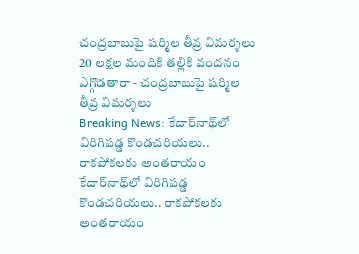చంద్రబాబుపై షర్మిల తీవ్ర విమర్శలు
20 లక్షల మందికి తల్లికి వందనం ఎగ్గొడతారా - చంద్రబాబుపై షర్మిల తీవ్ర విమర్శలు
Breaking News: కేదార్‌నాథ్‌లో విరిగిపడ్డ కొండచరియలు.. రాకపోకలకు అంతరాయం
కేదార్‌నాథ్‌లో విరిగిపడ్డ కొండచరియలు.. రాకపోకలకు అంతరాయం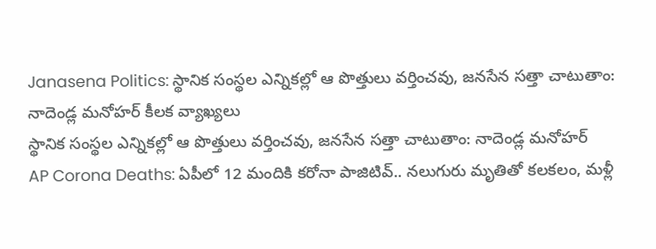Janasena Politics: స్థానిక సంస్థల ఎన్నికల్లో ఆ పొత్తులు వర్తించవు, జనసేన సత్తా చాటుతాం: నాదెండ్ల మనోహర్ కీలక వ్యాఖ్యలు
స్థానిక సంస్థల ఎన్నికల్లో ఆ పొత్తులు వర్తించవు, జనసేన సత్తా చాటుతాం: నాదెండ్ల మనోహర్
AP Corona Deaths: ఏపీలో 12 మందికి కరోనా పాజిటివ్.. నలుగురు మృతితో కలకలం, మళ్లీ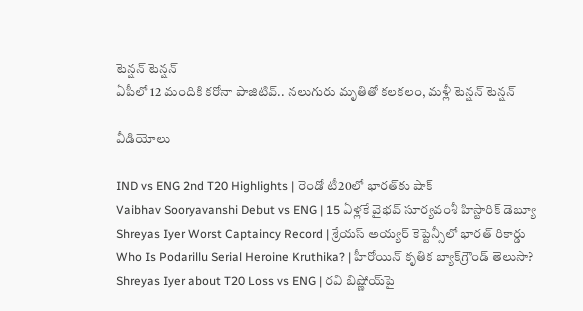టెన్షన్ టెన్షన్
ఏపీలో 12 మందికి కరోనా పాజిటివ్.. నలుగురు మృతితో కలకలం, మళ్లీ టెన్షన్ టెన్షన్

వీడియోలు

IND vs ENG 2nd T20 Highlights | రెండో టీ20లో భారత్‌కు షాక్
Vaibhav Sooryavanshi Debut vs ENG | 15 ఏళ్లకే వైభవ్ సూర్యవంశీ హిస్టారిక్ డెబ్యూ
Shreyas Iyer Worst Captaincy Record | శ్రేయస్ అయ్యర్ కెప్టెన్సీలో భారత్ రికార్డు
Who Is Podarillu Serial Heroine Kruthika? | హీరోయిన్ కృతిక బ్యాక్‌గ్రౌండ్ తెలుసా?
Shreyas Iyer about T20 Loss vs ENG | రవి బిష్ణోయ్‌పై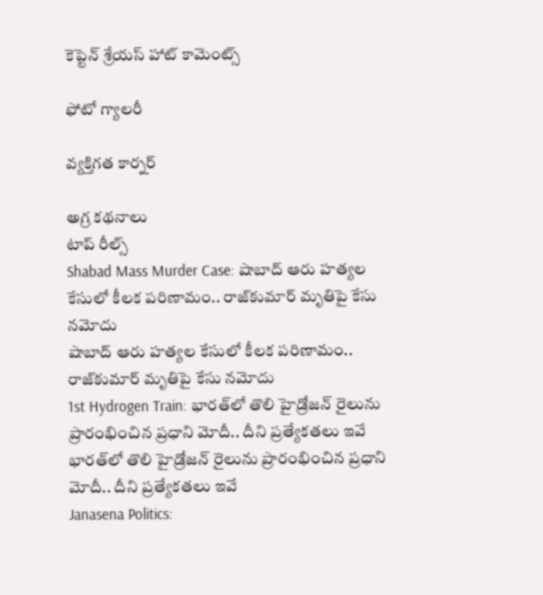కెప్టెన్ శ్రేయస్ హాట్ కామెంట్స్

ఫోటో గ్యాలరీ

వ్యక్తిగత కార్నర్

అగ్ర కథనాలు
టాప్ రీల్స్
Shabad Mass Murder Case: షాబాద్‌ ఆరు హత్యల కేసులో కీలక పరిణామం.. రాజ్‌కుమార్ మృతిపై కేసు నమోదు
షాబాద్‌ ఆరు హత్యల కేసులో కీలక పరిణామం.. రాజ్‌కుమార్ మృతిపై కేసు నమోదు
1st Hydrogen Train: భారత్‌లో తొలి హైడ్రోజన్ రైలును ప్రారంభించిన ప్రధాని మోదీ.. దీని ప్రత్యేకతలు ఇవే
భారత్‌లో తొలి హైడ్రోజన్ రైలును ప్రారంభించిన ప్రధాని మోదీ.. దీని ప్రత్యేకతలు ఇవే
Janasena Politics: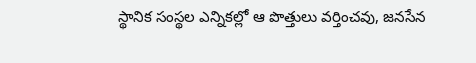స్థానిక సంస్థల ఎన్నికల్లో ఆ పొత్తులు వర్తించవు, జనసేన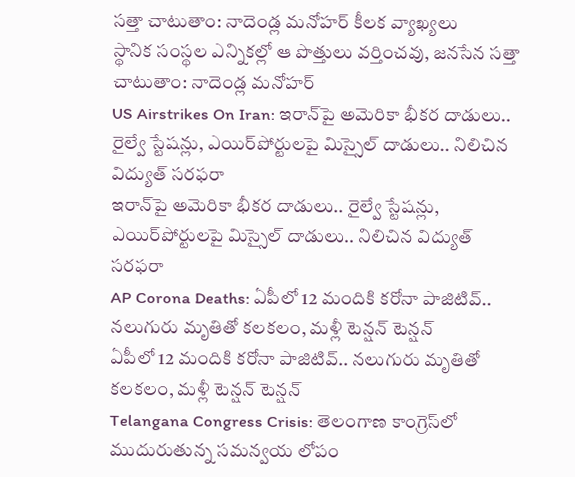సత్తా చాటుతాం: నాదెండ్ల మనోహర్ కీలక వ్యాఖ్యలు
స్థానిక సంస్థల ఎన్నికల్లో ఆ పొత్తులు వర్తించవు, జనసేన సత్తా చాటుతాం: నాదెండ్ల మనోహర్
US Airstrikes On Iran: ఇరాన్‌పై అమెరికా భీకర దాడులు.. రైల్వే స్టేషన్లు, ఎయిర్‌పోర్టులపై మిస్సైల్ దాడులు.. నిలిచిన విద్యుత్ సరఫరా
ఇరాన్‌పై అమెరికా భీకర దాడులు.. రైల్వే స్టేషన్లు, ఎయిర్‌పోర్టులపై మిస్సైల్ దాడులు.. నిలిచిన విద్యుత్ సరఫరా
AP Corona Deaths: ఏపీలో 12 మందికి కరోనా పాజిటివ్.. నలుగురు మృతితో కలకలం, మళ్లీ టెన్షన్ టెన్షన్
ఏపీలో 12 మందికి కరోనా పాజిటివ్.. నలుగురు మృతితో కలకలం, మళ్లీ టెన్షన్ టెన్షన్
Telangana Congress Crisis: తెలంగాణ కాంగ్రెస్‌లో ముదురుతున్న సమన్వయ లోపం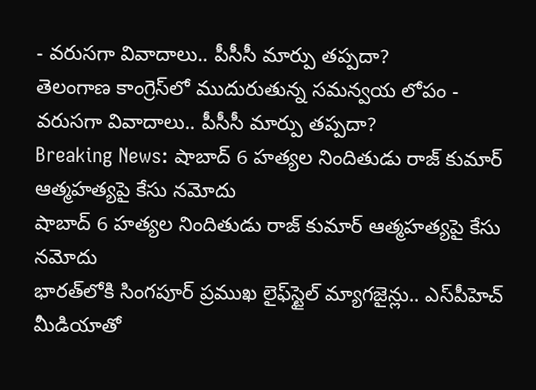- వరుసగా వివాదాలు.. పీసీసీ మార్పు తప్పదా?
తెలంగాణ కాంగ్రెస్‌లో ముదురుతున్న సమన్వయ లోపం - వరుసగా వివాదాలు.. పీసీసీ మార్పు తప్పదా?
Breaking News: షాబాద్ 6 హత్యల నిందితుడు రాజ్ కుమార్ ఆత్మహత్యపై కేసు నమోదు
షాబాద్ 6 హత్యల నిందితుడు రాజ్ కుమార్ ఆత్మహత్యపై కేసు నమోదు
భారత్‌లోకి సింగపూర్ ప్రముఖ లైఫ్‌స్టైల్ మ్యాగజైన్లు.. ఎస్‌పీహెచ్ మీడియాతో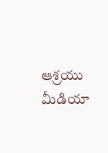ఆశ్రయు మీడియా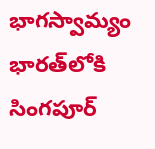భాగస్వామ్యం
భారత్‌లోకి సింగపూర్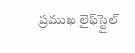ప్రముఖ లైఫ్‌స్టైల్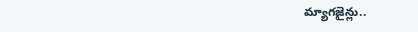మ్యాగజైన్లు..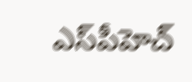ఎస్‌పీహెచ్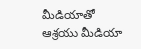మీడియాతో ఆశ్రయు మీడియా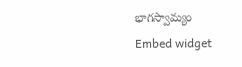భాగస్వామ్యం
Embed widget